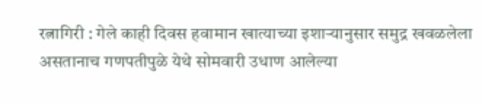रत्नागिरी : गेले काही दिवस हवामान खात्याच्या इशाऱ्यानुसार समुद्र खवळलेला असतानाच गणपतीपुळे येथे सोमवारी उधाण आलेल्या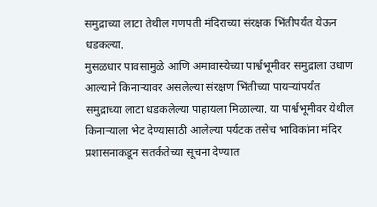समुद्राच्या लाटा तेथील गणपती मंदिराच्या संरक्षक भिंतीपर्यंत येऊन धडकल्या.
मुसळधार पावसामुळे आणि अमावास्येच्या पार्श्वभूमीवर समुद्राला उधाण आल्याने किनाऱ्यावर असलेल्या संरक्षण भिंतीच्या पायऱ्यांपर्यंत समुद्राच्या लाटा धडकलेल्या पाहायला मिळाल्या. या पार्श्वभूमीवर येथील किनाऱ्याला भेट देण्यासाठी आलेल्या पर्यटक तसेच भाविकांना मंदिर प्रशासनाकडून सतर्कतेच्या सूचना देण्यात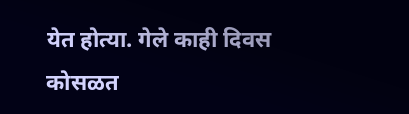येत होत्या. गेले काही दिवस कोसळत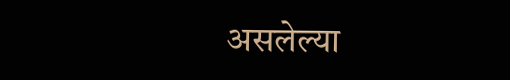असलेल्या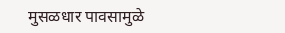मुसळधार पावसामुळे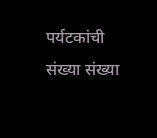पर्यटकांची संख्या संख्या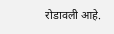रोडावली आहे.